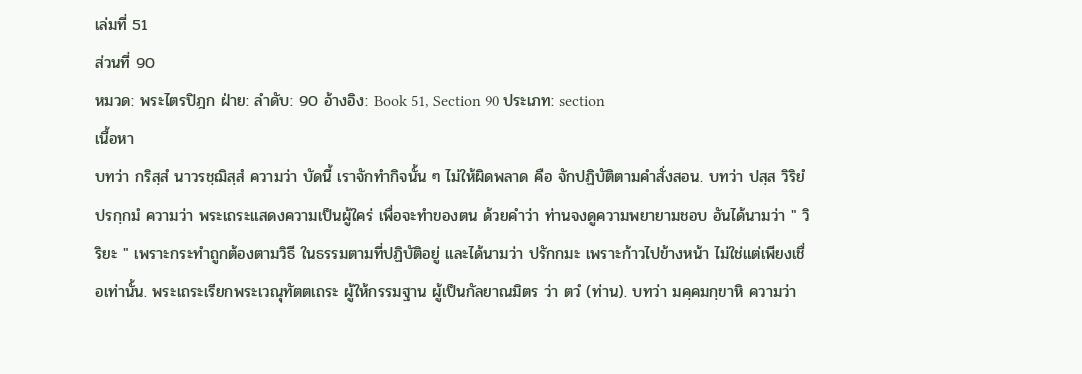เล่มที่ 51
ส่วนที่ 90
หมวด: พระไตรปิฎก ฝ่าย: ลำดับ: 90 อ้างอิง: Book 51, Section 90 ประเภท: section
เนื้อหา
บทว่า กริสฺสํ นาวรชฺฌิสฺสํ ความว่า บัดนี้ เราจักทำกิจนั้น ๆ ไม่ให้ผิดพลาด คือ จักปฏิบัติตามคำสั่งสอน. บทว่า ปสฺส วิริยํ ปรกฺกมํ ความว่า พระเถระแสดงความเป็นผู้ใคร่ เพื่อจะทำของตน ด้วยคำว่า ท่านจงดูความพยายามชอบ อันได้นามว่า " วิริยะ " เพราะกระทำถูกต้องตามวิธี ในธรรมตามที่ปฏิบัติอยู่ และได้นามว่า ปรักกมะ เพราะก้าวไปข้างหน้า ไม่ใช่แต่เพียงเชื่อเท่านั้น. พระเถระเรียกพระเวณุทัตตเถระ ผู้ให้กรรมฐาน ผู้เป็นกัลยาณมิตร ว่า ตวํ (ท่าน). บทว่า มคฺคมกฺขาหิ ความว่า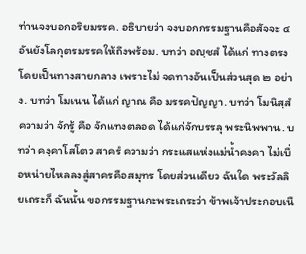ท่านจงบอกอริยมรรค. อธิบายว่า จงบอกกรรมฐานคือสัจจะ ๔ อันยังโลกุตรมรรคให้ถึงพร้อม. บทว่า อญฺชสํ ได้แก่ ทางตรง โดยเป็นทางสายกลาง เพราะไม่ จดทางอันเป็นส่วนสุด ๒ อย่าง. บทว่า โมเนน ได้แก่ ญาณ คือ มรรคปัญญา. บทว่า โมนิสฺสํ ความว่า จักรู้ คือ จักแทงตลอด ได้แก่จักบรรลุ พระนิพพาน. บทว่า คงฺคาโสโตว สาครํ ความว่า กระแสแห่งแม่น้ำคงคา ไม่เบื่อหน่ายไหลลงสู่สาครคือสมุทร โดยส่วนเดียว ฉันใด พระวัลลิยเถระก็ ฉันนั้น ขอกรรมฐานกะพระเถระว่า ข้าพเจ้าประกอบเนื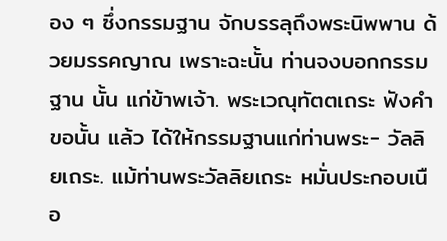อง ๆ ซึ่งกรรมฐาน จักบรรลุถึงพระนิพพาน ด้วยมรรคญาณ เพราะฉะนั้น ท่านจงบอกกรรมฐาน นั้น แก่ข้าพเจ้า. พระเวณุทัตตเถระ ฟังคำขอนั้น แล้ว ได้ให้กรรมฐานแก่ท่านพระ- วัลลิยเถระ. แม้ท่านพระวัลลิยเถระ หมั่นประกอบเนือ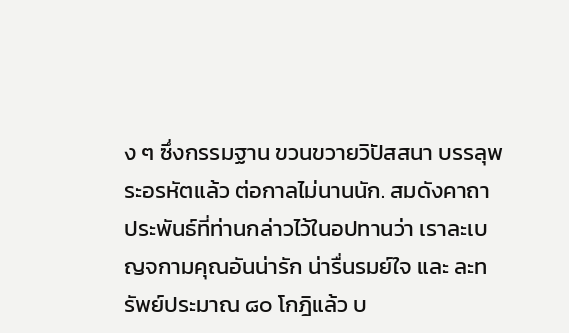ง ๆ ซึ่งกรรมฐาน ขวนขวายวิปัสสนา บรรลุพระอรหัตแล้ว ต่อกาลไม่นานนัก. สมดังคาถา ประพันธ์ที่ท่านกล่าวไว้ในอปทานว่า เราละเบญจกามคุณอันน่ารัก น่ารื่นรมย์ใจ และ ละทรัพย์ประมาณ ๘๐ โกฎิแล้ว บ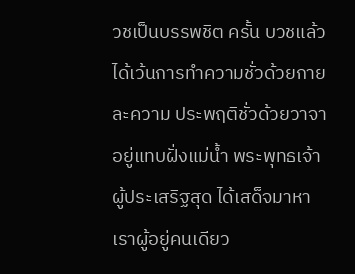วชเป็นบรรพชิต ครั้น บวชแล้ว ได้เว้นการทำความชั่วด้วยกาย ละความ ประพฤติชั่วด้วยวาจา อยู่แทบฝั่งแม่น้ำ พระพุทธเจ้า ผู้ประเสริฐสุด ได้เสด็จมาหาเราผู้อยู่คนเดียว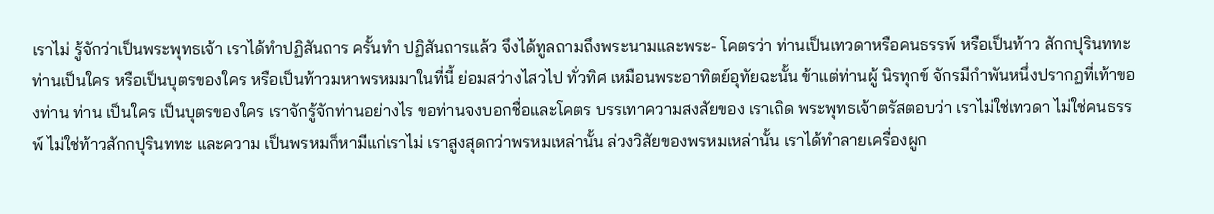เราไม่ รู้จักว่าเป็นพระพุทธเจ้า เราได้ทำปฏิสันถาร ครั้นทำ ปฏิสันถารแล้ว จึงได้ทูลถามถึงพระนามและพระ- โคตรว่า ท่านเป็นเทวดาหรือคนธรรพ์ หรือเป็นท้าว สักกปุรินททะ ท่านเป็นใคร หรือเป็นบุตรของใคร หรือเป็นท้าวมหาพรหมมาในที่นี้ ย่อมสว่างไสวไป ทั่วทิศ เหมือนพระอาทิตย์อุทัยฉะนั้น ข้าแต่ท่านผู้ นิรทุกข์ จักรมีกำพันหนึ่งปรากฏที่เท้าของท่าน ท่าน เป็นใคร เป็นบุตรของใคร เราจักรู้จักท่านอย่างไร ขอท่านจงบอกชื่อและโคตร บรรเทาความสงสัยของ เราเถิด พระพุทธเจ้าตรัสตอบว่า เราไม่ใช่เทวดา ไม่ใช่คนธรรพ์ ไม่ใช่ท้าวสักกปุรินททะ และความ เป็นพรหมก็หามีแก่เราไม่ เราสูงสุดกว่าพรหมเหล่านั้น ล่วงวิสัยของพรหมเหล่านั้น เราได้ทำลายเครื่องผูก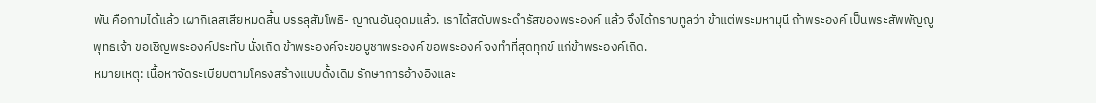พัน คือกามได้แล้ว เผากิเลสเสียหมดสิ้น บรรลุสัมโพธิ- ญาณอันอุดมแล้ว. เราได้สดับพระดํารัสของพระองค์ แล้ว จึงได้กราบทูลว่า ข้าแต่พระมหามุนี ถ้าพระองค์ เป็นพระสัพพัญญู พุทธเจ้า ขอเชิญพระองค์ประทับ นั่งเถิด ข้าพระองค์จะขอบูชาพระองค์ ขอพระองค์ จงทำที่สุดทุกข์ แก่ข้าพระองค์เถิด.
หมายเหตุ: เนื้อหาจัดระเบียบตามโครงสร้างแบบดั้งเดิม รักษาการอ้างอิงและ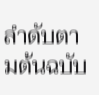ลำดับตามต้นฉบับ